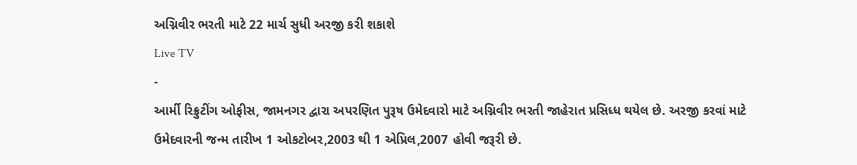અગ્નિવીર ભરતી માટે 22 માર્ચ સુધી અરજી કરી શકાશે
Live TV
-
આર્મી રિક્રુટીંગ ઓફીસ, જામનગર દ્વારા અપરણિત પુરૂષ ઉમેદવારો માટે અગ્નિવીર ભરતી જાહેરાત પ્રસિધ્ધ થયેલ છે. અરજી કરવાં માટે ઉમેદવારની જન્મ તારીખ 1 ઓકટોબર,2003 થી 1 એપ્રિલ,2007 હોવી જરૂરી છે.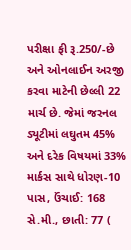પરીક્ષા ફી રૂ.250/-છે અને ઓનલાઈન અરજી કરવા માટેની છેલ્લી 22 માર્ચ છે. જેમાં જરનલ ડ્યૂટીમાં લઘુતમ 45% અને દરેક વિષયમાં 33% માર્કસ સાથે ધોરણ-10 પાસ, ઉંચાઈ: 168 સે.મી., છાતી: 77 (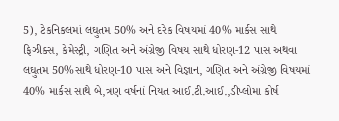5), ટેકનિકલમાં લઘુતમ 50% અને દરેક વિષયમાં 40% માર્કસ સાથે ફિઝીક્સ, કેમેસ્ટ્રી, ગણિત અને અંગ્રેજી વિષય સાથે ધોરણ-12 પાસ અથવા લઘુતમ 50%સાથે ધોરણ-10 પાસ અને વિજ્ઞાન, ગણિત અને અંગ્રેજી વિષયમાં 40% માર્કસ સાથે બે,ત્રણ વર્ષનાં નિયત આઈ.ટી.આઈ.,ડીપ્લોમા કોર્ષ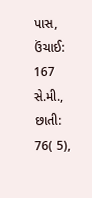પાસ, ઉંચાઈ: 167 સે.મી., છાતી: 76( 5),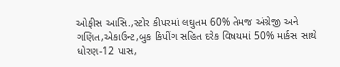ઓફીસ આસિ.,સ્ટોર કીપરમાં લઘુતમ 60% તેમજ અંગ્રેજી અને ગણિત,એકાઉન્ટ,બુક કિપીંગ સહિત દરેક વિષયમાં 50% માર્કસ સાથે ધોરણ-12 પાસ,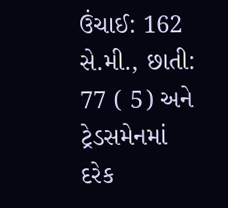ઉંચાઈ: 162 સે.મી., છાતી: 77 ( 5) અને ટ્રેડસમેનમાં દરેક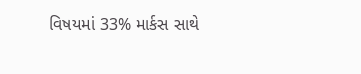વિષયમાં 33% માર્કસ સાથે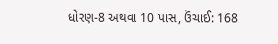ધોરણ-8 અથવા 10 પાસ, ઉંચાઈ: 168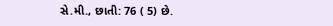સે.મી., છાતી: 76 ( 5) છે.